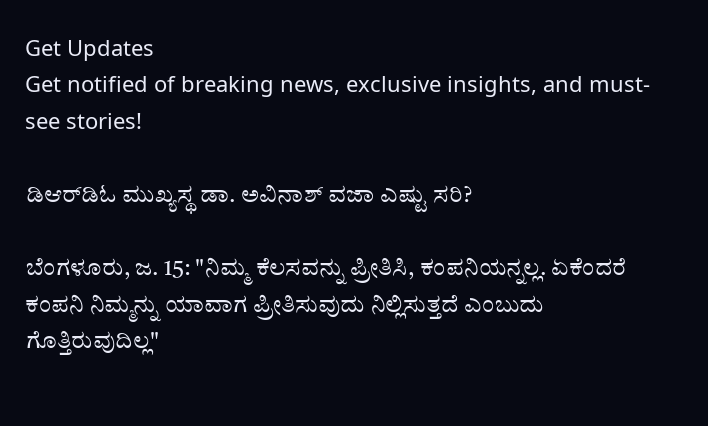Get Updates
Get notified of breaking news, exclusive insights, and must-see stories!

ಡಿಆರ್‌ಡಿಓ ಮುಖ್ಯಸ್ಥ ಡಾ. ಅವಿನಾಶ್‌ ವಜಾ ಎಷ್ಟು ಸರಿ?

ಬೆಂಗಳೂರು, ಜ. 15: "ನಿಮ್ಮ ಕೆಲಸವನ್ನು ಪ್ರೀತಿಸಿ, ಕಂಪನಿಯನ್ನಲ್ಲ. ಏಕೆಂದರೆ ಕಂಪನಿ ನಿಮ್ಮನ್ನು ಯಾವಾಗ ಪ್ರೀತಿಸುವುದು ನಿಲ್ಲಿಸುತ್ತದೆ ಎಂಬುದು ಗೊತ್ತಿರುವುದಿಲ್ಲ"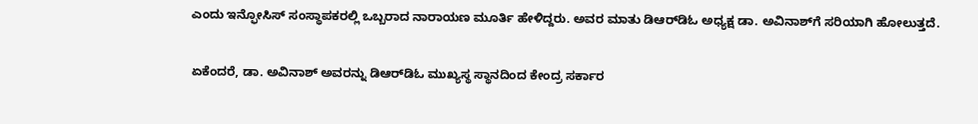ಎಂದು ಇನ್ಫೋಸಿಸ್ ಸಂಸ್ಥಾಪಕರಲ್ಲಿ ಒಬ್ಬರಾದ ನಾರಾಯಣ ಮೂರ್ತಿ ಹೇಳಿದ್ದರು. ಅವರ ಮಾತು ಡಿಆರ್‌ಡಿಓ ಅಧ್ಯಕ್ಷ ಡಾ. ಅವಿನಾಶ್‌ಗೆ ಸರಿಯಾಗಿ ಹೋಲುತ್ತದೆ.

ಏಕೆಂದರೆ, ಡಾ. ಅವಿನಾಶ್ ಅವರನ್ನು ಡಿಆರ್‌ಡಿಓ ಮುಖ್ಯಸ್ಥ ಸ್ಥಾನದಿಂದ ಕೇಂದ್ರ ಸರ್ಕಾರ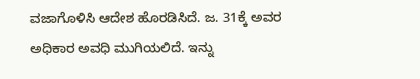ವಜಾಗೊಳಿಸಿ ಆದೇಶ ಹೊರಡಿಸಿದೆ. ಜ. 31ಕ್ಕೆ ಅವರ ಅಧಿಕಾರ ಅವಧಿ ಮುಗಿಯಲಿದೆ. ಇನ್ನು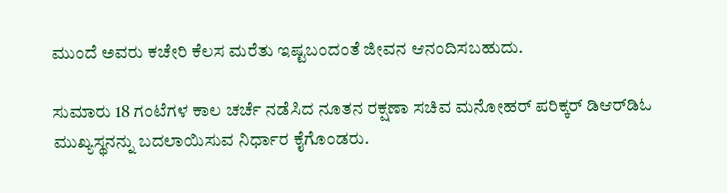ಮುಂದೆ ಅವರು ಕಚೇರಿ ಕೆಲಸ ಮರೆತು ಇಷ್ಟಬಂದಂತೆ ಜೀವನ ಆನಂದಿಸಬಹುದು.

ಸುಮಾರು 18 ಗಂಟೆಗಳ ಕಾಲ ಚರ್ಚೆ ನಡೆಸಿದ ನೂತನ ರಕ್ಷಣಾ ಸಚಿವ ಮನೋಹರ್ ಪರಿಕ್ಕರ್ ಡಿಆರ್‌ಡಿಓ ಮುಖ್ಯಸ್ಥನನ್ನು ಬದಲಾಯಿಸುವ ನಿರ್ಧಾರ ಕೈಗೊಂಡರು.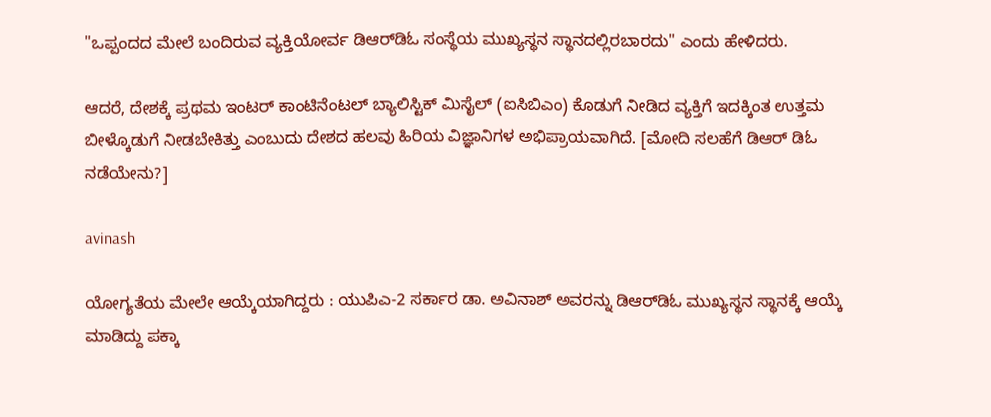"ಒಪ್ಪಂದದ ಮೇಲೆ ಬಂದಿರುವ ವ್ಯಕ್ತಿಯೋರ್ವ ಡಿಆರ್‌ಡಿಓ ಸಂಸ್ಥೆಯ ಮುಖ್ಯಸ್ಥನ ಸ್ಥಾನದಲ್ಲಿರಬಾರದು" ಎಂದು ಹೇಳಿದರು.

ಆದರೆ, ದೇಶಕ್ಕೆ ಪ್ರಥಮ ಇಂಟರ್ ಕಾಂಟಿನೆಂಟಲ್ ಬ್ಯಾಲಿಸ್ಟಿಕ್ ಮಿಸೈಲ್ (ಐಸಿಬಿಎಂ) ಕೊಡುಗೆ ನೀಡಿದ ವ್ಯಕ್ತಿಗೆ ಇದಕ್ಕಿಂತ ಉತ್ತಮ ಬೀಳ್ಕೊಡುಗೆ ನೀಡಬೇಕಿತ್ತು ಎಂಬುದು ದೇಶದ ಹಲವು ಹಿರಿಯ ವಿಜ್ಞಾನಿಗಳ ಅಭಿಪ್ರಾಯವಾಗಿದೆ. [ಮೋದಿ ಸಲಹೆಗೆ ಡಿಆರ್ ಡಿಓ ನಡೆಯೇನು?]

avinash

ಯೋಗ್ಯತೆಯ ಮೇಲೇ ಆಯ್ಕೆಯಾಗಿದ್ದರು : ಯುಪಿಎ-2 ಸರ್ಕಾರ ಡಾ. ಅವಿನಾಶ್ ಅವರನ್ನು ಡಿಆರ್‌ಡಿಓ ಮುಖ್ಯಸ್ಥನ ಸ್ಥಾನಕ್ಕೆ ಆಯ್ಕೆ ಮಾಡಿದ್ದು ಪಕ್ಕಾ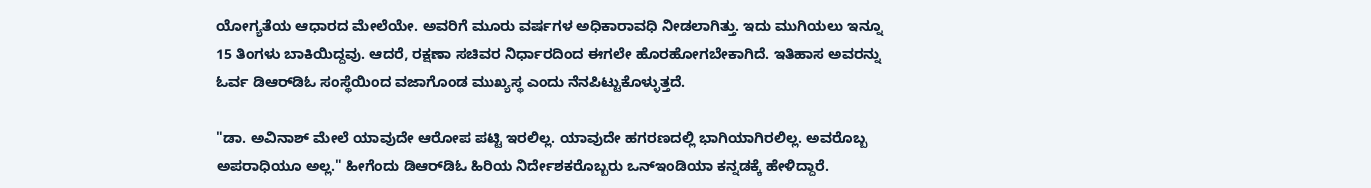ಯೋಗ್ಯತೆಯ ಆಧಾರದ ಮೇಲೆಯೇ. ಅವರಿಗೆ ಮೂರು ವರ್ಷಗಳ ಅಧಿಕಾರಾವಧಿ ನೀಡಲಾಗಿತ್ತು. ಇದು ಮುಗಿಯಲು ಇನ್ನೂ 15 ತಿಂಗಳು ಬಾಕಿಯಿದ್ದವು. ಆದರೆ, ರಕ್ಷಣಾ ಸಚಿವರ ನಿರ್ಧಾರದಿಂದ ಈಗಲೇ ಹೊರಹೋಗಬೇಕಾಗಿದೆ. ಇತಿಹಾಸ ಅವರನ್ನು ಓರ್ವ ಡಿಆರ್‌ಡಿಓ ಸಂಸ್ಥೆಯಿಂದ ವಜಾಗೊಂಡ ಮುಖ್ಯಸ್ಥ ಎಂದು ನೆನಪಿಟ್ಟುಕೊಳ್ಳುತ್ತದೆ.

"ಡಾ. ಅವಿನಾಶ್ ಮೇಲೆ ಯಾವುದೇ ಆರೋಪ ಪಟ್ಟಿ ಇರಲಿಲ್ಲ. ಯಾವುದೇ ಹಗರಣದಲ್ಲಿ ಭಾಗಿಯಾಗಿರಲಿಲ್ಲ. ಅವರೊಬ್ಬ ಅಪರಾಧಿಯೂ ಅಲ್ಲ." ಹೀಗೆಂದು ಡಿಆರ್‌ಡಿಓ ಹಿರಿಯ ನಿರ್ದೇಶಕರೊಬ್ಬರು ಒನ್ಇಂಡಿಯಾ ಕನ್ನಡಕ್ಕೆ ಹೇಳಿದ್ದಾರೆ.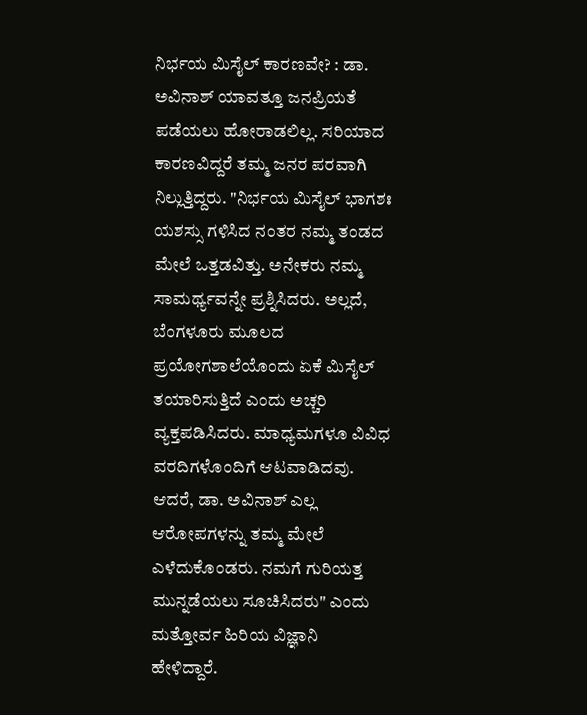ನಿರ್ಭಯ ಮಿಸೈಲ್ ಕಾರಣವೇ? : ಡಾ. ಅವಿನಾಶ್ ಯಾವತ್ತೂ ಜನಪ್ರಿಯತೆ ಪಡೆಯಲು ಹೋರಾಡಲಿಲ್ಲ. ಸರಿಯಾದ ಕಾರಣವಿದ್ದರೆ ತಮ್ಮ ಜನರ ಪರವಾಗಿ ನಿಲ್ಲುತ್ತಿದ್ದರು. "ನಿರ್ಭಯ ಮಿಸೈಲ್ ಭಾಗಶಃ ಯಶಸ್ಸು ಗಳಿಸಿದ ನಂತರ ನಮ್ಮ ತಂಡದ ಮೇಲೆ ಒತ್ತಡವಿತ್ತು. ಅನೇಕರು ನಮ್ಮ ಸಾಮರ್ಥ್ಯವನ್ನೇ ಪ್ರಶ್ನಿಸಿದರು. ಅಲ್ಲದೆ, ಬೆಂಗಳೂರು ಮೂಲದ ಪ್ರಯೋಗಶಾಲೆಯೊಂದು ಏಕೆ ಮಿಸೈಲ್ ತಯಾರಿಸುತ್ತಿದೆ ಎಂದು ಅಚ್ಚರಿ ವ್ಯಕ್ತಪಡಿಸಿದರು. ಮಾಧ್ಯಮಗಳೂ ವಿವಿಧ ವರದಿಗಳೊಂದಿಗೆ ಆಟವಾಡಿದವು. ಆದರೆ, ಡಾ. ಅವಿನಾಶ್ ಎಲ್ಲ ಆರೋಪಗಳನ್ನು ತಮ್ಮ ಮೇಲೆ ಎಳೆದುಕೊಂಡರು. ನಮಗೆ ಗುರಿಯತ್ತ ಮುನ್ನಡೆಯಲು ಸೂಚಿಸಿದರು" ಎಂದು ಮತ್ತೋರ್ವ ಹಿರಿಯ ವಿಜ್ಞಾನಿ ಹೇಳಿದ್ದಾರೆ.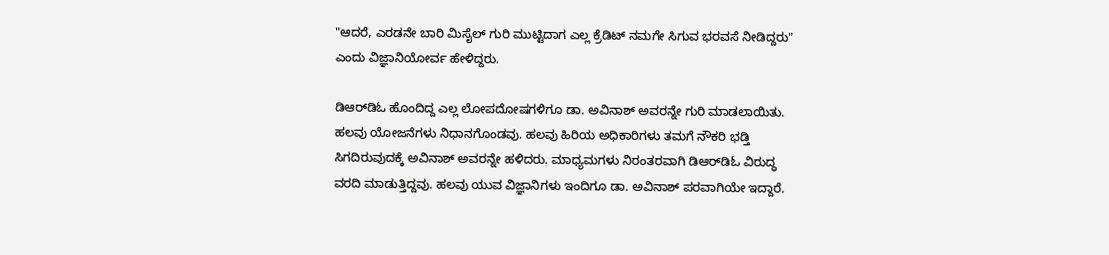"ಆದರೆ, ಎರಡನೇ ಬಾರಿ ಮಿಸೈಲ್ ಗುರಿ ಮುಟ್ಟಿದಾಗ ಎಲ್ಲ ಕ್ರೆಡಿಟ್ ನಮಗೇ ಸಿಗುವ ಭರವಸೆ ನೀಡಿದ್ದರು" ಎಂದು ವಿಜ್ಞಾನಿಯೋರ್ವ ಹೇಳಿದ್ದರು.

ಡಿಆರ್‌ಡಿಓ ಹೊಂದಿದ್ದ ಎಲ್ಲ ಲೋಪದೋಷಗಳಿಗೂ ಡಾ. ಅವಿನಾಶ್ ಅವರನ್ನೇ ಗುರಿ ಮಾಡಲಾಯಿತು. ಹಲವು ಯೋಜನೆಗಳು ನಿಧಾನಗೊಂಡವು. ಹಲವು ಹಿರಿಯ ಅಧಿಕಾರಿಗಳು ತಮಗೆ ನೌಕರಿ ಭಡ್ತಿ ಸಿಗದಿರುವುದಕ್ಕೆ ಅವಿನಾಶ್ ಅವರನ್ನೇ ಹಳಿದರು. ಮಾಧ್ಯಮಗಳು ನಿರಂತರವಾಗಿ ಡಿಆರ್‌ಡಿಓ ವಿರುದ್ಧ ವರದಿ ಮಾಡುತ್ತಿದ್ದವು. ಹಲವು ಯುವ ವಿಜ್ಞಾನಿಗಳು ಇಂದಿಗೂ ಡಾ. ಅವಿನಾಶ್ ಪರವಾಗಿಯೇ ಇದ್ದಾರೆ.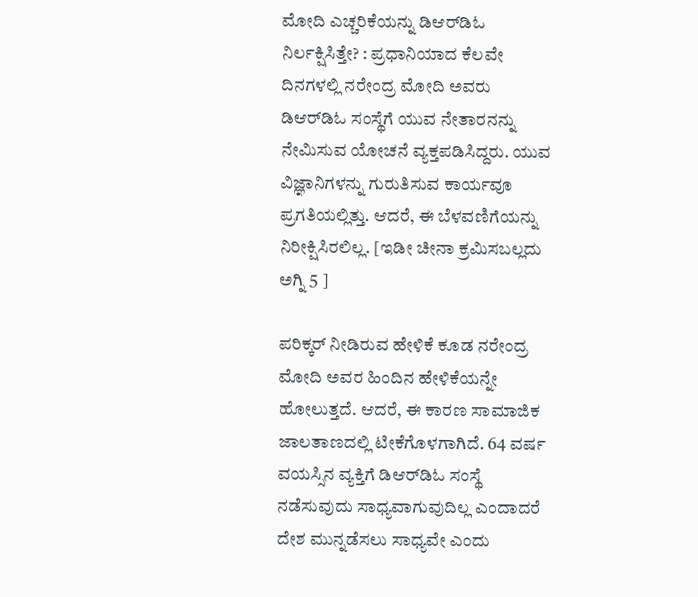ಮೋದಿ ಎಚ್ಚರಿಕೆಯನ್ನು ಡಿಆರ್‌ಡಿಓ ನಿರ್ಲಕ್ಷಿಸಿತ್ತೇ? : ಪ್ರಧಾನಿಯಾದ ಕೆಲವೇ ದಿನಗಳಲ್ಲಿ ನರೇಂದ್ರ ಮೋದಿ ಅವರು ಡಿಆರ್‌ಡಿಓ ಸಂಸ್ಥೆಗೆ ಯುವ ನೇತಾರನನ್ನು ನೇಮಿಸುವ ಯೋಚನೆ ವ್ಯಕ್ತಪಡಿಸಿದ್ದರು. ಯುವ ವಿಜ್ಞಾನಿಗಳನ್ನು ಗುರುತಿಸುವ ಕಾರ್ಯವೂ ಪ್ರಗತಿಯಲ್ಲಿತ್ತು. ಆದರೆ, ಈ ಬೆಳವಣಿಗೆಯನ್ನು ನಿರೀಕ್ಷಿಸಿರಲಿಲ್ಲ. [ಇಡೀ ಚೀನಾ ಕ್ರಮಿಸಬಲ್ಲದು ಅಗ್ನಿ 5 ]

ಪರಿಕ್ಕರ್ ನೀಡಿರುವ ಹೇಳಿಕೆ ಕೂಡ ನರೇಂದ್ರ ಮೋದಿ ಅವರ ಹಿಂದಿನ ಹೇಳಿಕೆಯನ್ನೇ ಹೋಲುತ್ತದೆ. ಆದರೆ, ಈ ಕಾರಣ ಸಾಮಾಜಿಕ ಜಾಲತಾಣದಲ್ಲಿ ಟೀಕೆಗೊಳಗಾಗಿದೆ. 64 ವರ್ಷ ವಯಸ್ಸಿನ ವ್ಯಕ್ತಿಗೆ ಡಿಆರ್‌ಡಿಓ ಸಂಸ್ಥೆ ನಡೆಸುವುದು ಸಾಧ್ಯವಾಗುವುದಿಲ್ಲ ಎಂದಾದರೆ ದೇಶ ಮುನ್ನಡೆಸಲು ಸಾಧ್ಯವೇ ಎಂದು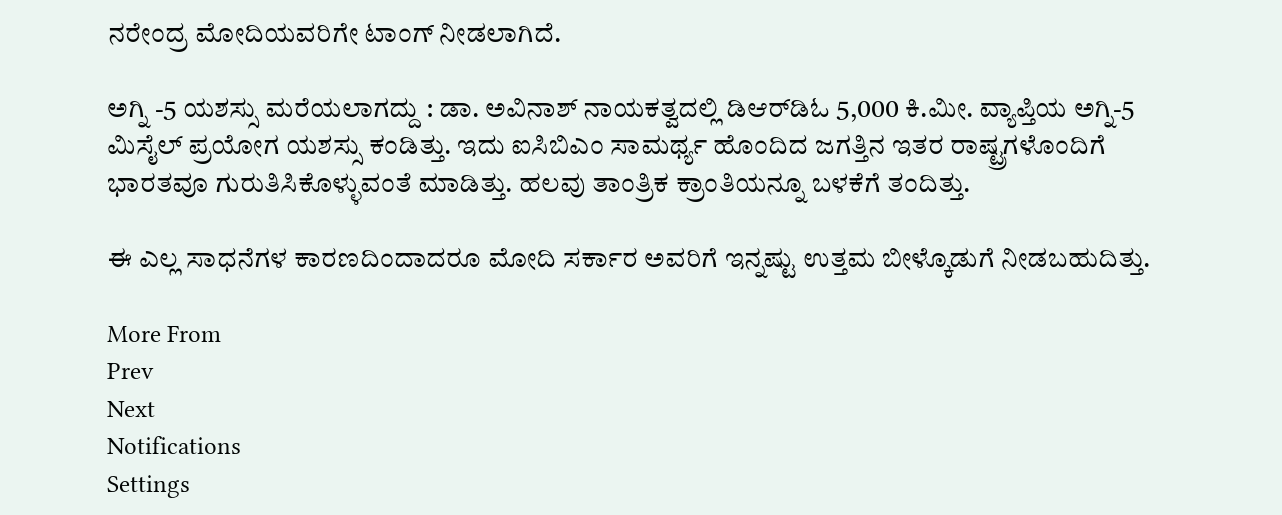ನರೇಂದ್ರ ಮೋದಿಯವರಿಗೇ ಟಾಂಗ್ ನೀಡಲಾಗಿದೆ.

ಅಗ್ನಿ -5 ಯಶಸ್ಸು ಮರೆಯಲಾಗದ್ದು : ಡಾ. ಅವಿನಾಶ್ ನಾಯಕತ್ವದಲ್ಲಿ ಡಿಆರ್‌ಡಿಓ 5,000 ಕಿ.ಮೀ. ವ್ಯಾಪ್ತಿಯ ಅಗ್ನಿ-5 ಮಿಸೈಲ್ ಪ್ರಯೋಗ ಯಶಸ್ಸು ಕಂಡಿತ್ತು. ಇದು ಐಸಿಬಿಎಂ ಸಾಮರ್ಥ್ಯ ಹೊಂದಿದ ಜಗತ್ತಿನ ಇತರ ರಾಷ್ಟ್ರಗಳೊಂದಿಗೆ ಭಾರತವೂ ಗುರುತಿಸಿಕೊಳ್ಳುವಂತೆ ಮಾಡಿತ್ತು. ಹಲವು ತಾಂತ್ರಿಕ ಕ್ರಾಂತಿಯನ್ನೂ ಬಳಕೆಗೆ ತಂದಿತ್ತು.

ಈ ಎಲ್ಲ ಸಾಧನೆಗಳ ಕಾರಣದಿಂದಾದರೂ ಮೋದಿ ಸರ್ಕಾರ ಅವರಿಗೆ ಇನ್ನಷ್ಟು ಉತ್ತಮ ಬೀಳ್ಕೊಡುಗೆ ನೀಡಬಹುದಿತ್ತು.

More From
Prev
Next
Notifications
Settings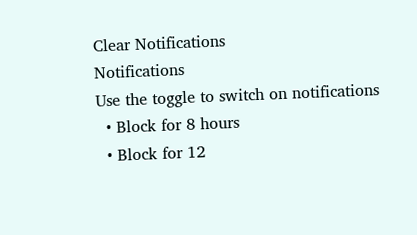Clear Notifications
Notifications
Use the toggle to switch on notifications
  • Block for 8 hours
  • Block for 12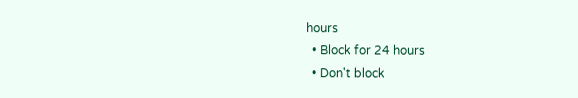hours
  • Block for 24 hours
  • Don't block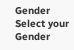Gender
Select your Gender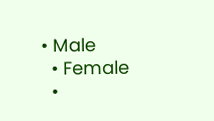• Male
  • Female
  •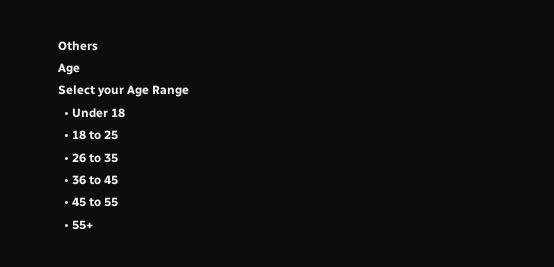Others
Age
Select your Age Range
  • Under 18
  • 18 to 25
  • 26 to 35
  • 36 to 45
  • 45 to 55
  • 55+